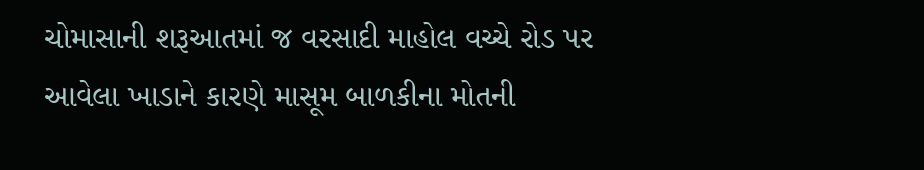ચોમાસાની શરૂઆતમાં જ વરસાદી માહોલ વચ્ચે રોડ પર આવેલા ખાડાને કારણે માસૂમ બાળકીના મોતની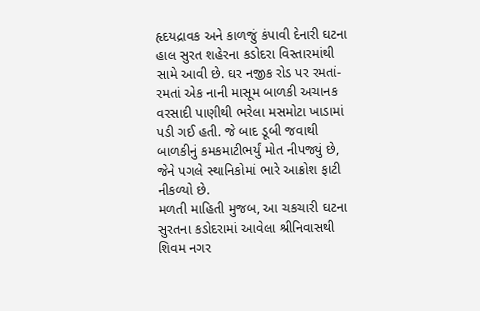હૃદયદ્રાવક અને કાળજું કંપાવી દેનારી ઘટના હાલ સુરત શહેરના કડોદરા વિસ્તારમાંથી સામે આવી છે. ઘર નજીક રોડ પર રમતાં-રમતાં એક નાની માસૂમ બાળકી અચાનક વરસાદી પાણીથી ભરેલા મસમોટા ખાડામાં પડી ગઈ હતી. જે બાદ ડૂબી જવાથી બાળકીનું કમકમાટીભર્યું મોત નીપજ્યું છે, જેને પગલે સ્થાનિકોમાં ભારે આક્રોશ ફાટી નીકળ્યો છે.
મળતી માહિતી મુજબ, આ ચકચારી ઘટના સુરતના કડોદરામાં આવેલા શ્રીનિવાસથી શિવમ નગર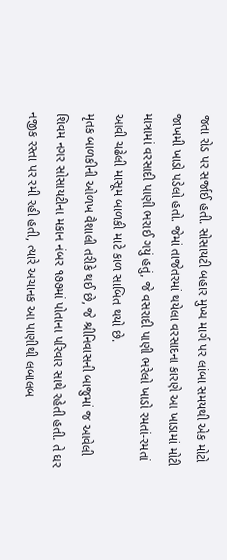જતા રોડ પર સર્જાઈ હતી. સોસાયટી બહાર મુખ્ય માર્ગ પર લાંબા સમયથી એક મોટો જાખમી ખાડો પડેલો હતો. જેમાં તાજેતરમાં થયેલા વરસાદના કારણે આ ખાડામાં મોટી માત્રામાં વરસાદી પાણી ભરાઈ ગયું હતું, જે વસરાદી પાણી ભરેલો ખાડો રમતાં-રમતાં આવી ચઢેલી માસૂમ બાળકી માટે કાળ સાબિત થયો છે.
મૃતક બાળકીની ઓળખ વૈશાલી તરીકે થઈ છે, જે શ્રીનિવાસની બાજુમાં જ આવેલી શિવમ નગર સોસાયટીના મકાન નંબર ૧૭૭માં પોતાના પરિવાર સાથે રહેતી હતી. તે ઘર નજીક રસ્તા પર રમી રહી હતી, ત્યારે અચાનક આ પાણીથી લબાલબ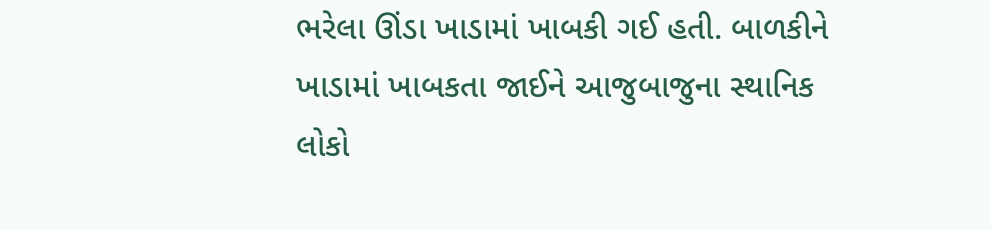ભરેલા ઊંડા ખાડામાં ખાબકી ગઈ હતી. બાળકીને ખાડામાં ખાબકતા જાઈને આજુબાજુના સ્થાનિક લોકો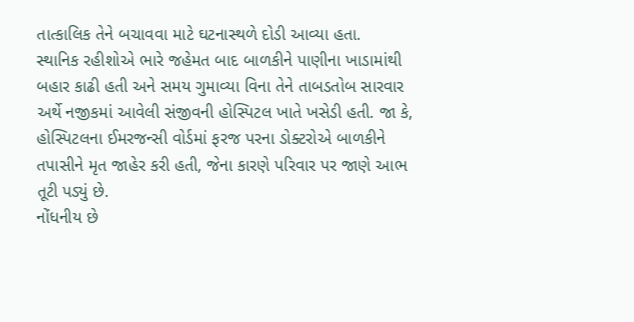તાત્કાલિક તેને બચાવવા માટે ઘટનાસ્થળે દોડી આવ્યા હતા.
સ્થાનિક રહીશોએ ભારે જહેમત બાદ બાળકીને પાણીના ખાડામાંથી બહાર કાઢી હતી અને સમય ગુમાવ્યા વિના તેને તાબડતોબ સારવાર અર્થે નજીકમાં આવેલી સંજીવની હોસ્પિટલ ખાતે ખસેડી હતી. જા કે, હોસ્પિટલના ઈમરજન્સી વોર્ડમાં ફરજ પરના ડોક્ટરોએ બાળકીને તપાસીને મૃત જાહેર કરી હતી, જેના કારણે પરિવાર પર જાણે આભ તૂટી પડ્યું છે.
નોંધનીય છે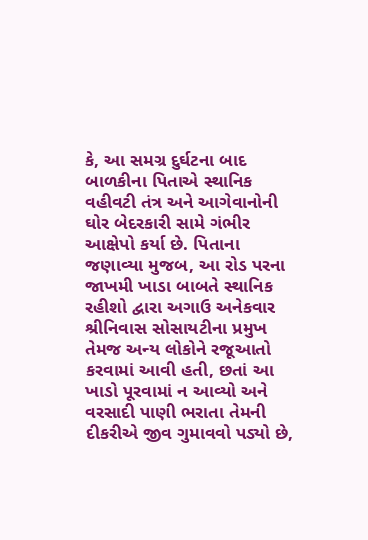કે, આ સમગ્ર દુર્ઘટના બાદ બાળકીના પિતાએ સ્થાનિક વહીવટી તંત્ર અને આગેવાનોની ઘોર બેદરકારી સામે ગંભીર આક્ષેપો કર્યા છે. પિતાના જણાવ્યા મુજબ, આ રોડ પરના જાખમી ખાડા બાબતે સ્થાનિક રહીશો દ્વારા અગાઉ અનેકવાર શ્રીનિવાસ સોસાયટીના પ્રમુખ તેમજ અન્ય લોકોને રજૂઆતો કરવામાં આવી હતી, છતાં આ ખાડો પૂરવામાં ન આવ્યો અને વરસાદી પાણી ભરાતા તેમની દીકરીએ જીવ ગુમાવવો પડ્યો છે,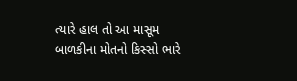ત્યારે હાલ તો આ માસૂમ બાળકીના મોતનો કિસ્સો ભારે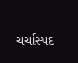ચર્ચાસ્પદ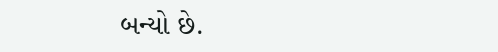બન્યો છે.